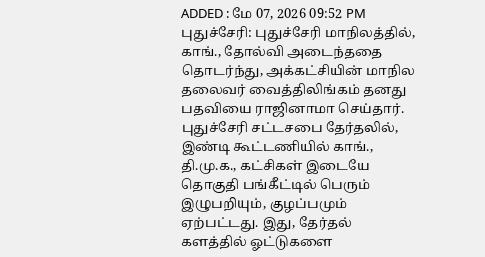ADDED : மே 07, 2026 09:52 PM
புதுச்சேரி: புதுச்சேரி மாநிலத்தில், காங்., தோல்வி அடைந்ததை தொடர்ந்து, அக்கட்சியின் மாநில தலைவர் வைத்திலிங்கம் தனது பதவியை ராஜினாமா செய்தார்.
புதுச்சேரி சட்டசபை தேர்தலில், இண்டி கூட்டணியில் காங்., தி.மு.க., கட்சிகள் இடையே தொகுதி பங்கீட்டில் பெரும் இழுபறியும், குழப்பமும் ஏற்பட்டது. இது, தேர்தல் களத்தில் ஓட்டுகளை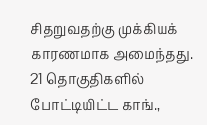சிதறுவதற்கு முக்கியக் காரணமாக அமைந்தது. 21 தொகுதிகளில் போட்டியிட்ட காங்.,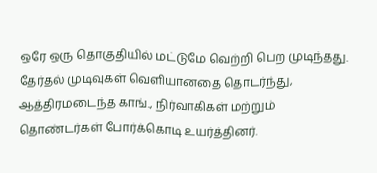ஒரே ஒரு தொகுதியில் மட்டுமே வெற்றி பெற முடிந்தது.
தேர்தல் முடிவுகள் வெளியானதை தொடர்ந்து, ஆத்திரமடைந்த காங்., நிர்வாகிகள் மற்றும் தொண்டர்கள் போர்க்கொடி உயர்த்தினர்.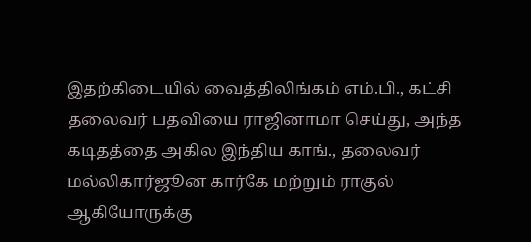இதற்கிடையில் வைத்திலிங்கம் எம்.பி., கட்சி தலைவர் பதவியை ராஜினாமா செய்து, அந்த கடிதத்தை அகில இந்திய காங்., தலைவர் மல்லிகார்ஜூன கார்கே மற்றும் ராகுல் ஆகியோருக்கு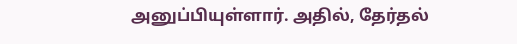அனுப்பியுள்ளார். அதில், தேர்தல்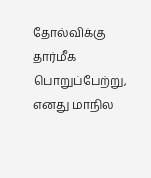தோல்விக்கு தார்மீக பொறுப்பேற்று, எனது மாநில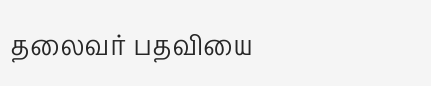தலைவர் பதவியை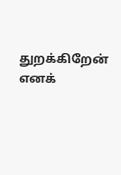துறக்கிறேன் எனக்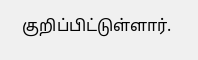குறிப்பிட்டுள்ளார்.